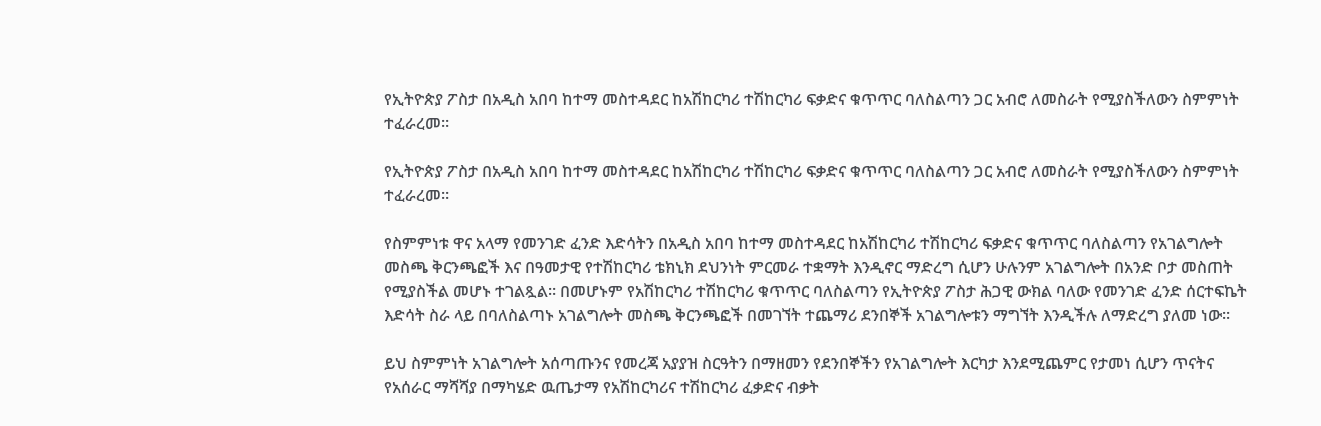የኢትዮጵያ ፖስታ በአዲስ አበባ ከተማ መስተዳደር ከአሽከርካሪ ተሽከርካሪ ፍቃድና ቁጥጥር ባለስልጣን ጋር አብሮ ለመስራት የሚያስችለውን ስምምነት ተፈራረመ።

የኢትዮጵያ ፖስታ በአዲስ አበባ ከተማ መስተዳደር ከአሽከርካሪ ተሽከርካሪ ፍቃድና ቁጥጥር ባለስልጣን ጋር አብሮ ለመስራት የሚያስችለውን ስምምነት ተፈራረመ።

የስምምነቱ ዋና አላማ የመንገድ ፈንድ እድሳትን በአዲስ አበባ ከተማ መስተዳደር ከአሽከርካሪ ተሽከርካሪ ፍቃድና ቁጥጥር ባለስልጣን የአገልግሎት መስጫ ቅርንጫፎች እና በዓመታዊ የተሽከርካሪ ቴክኒክ ደህንነት ምርመራ ተቋማት እንዲኖር ማድረግ ሲሆን ሁሉንም አገልግሎት በአንድ ቦታ መስጠት የሚያስችል መሆኑ ተገልጿል። በመሆኑም የአሽከርካሪ ተሽከርካሪ ቁጥጥር ባለስልጣን የኢትዮጵያ ፖስታ ሕጋዊ ውክል ባለው የመንገድ ፈንድ ሰርተፍኬት እድሳት ስራ ላይ በባለስልጣኑ አገልግሎት መስጫ ቅርንጫፎች በመገኘት ተጨማሪ ደንበኞች አገልግሎቱን ማግኘት እንዲችሉ ለማድረግ ያለመ ነው፡፡

ይህ ስምምነት አገልግሎት አሰጣጡንና የመረጃ አያያዝ ስርዓትን በማዘመን የደንበኞችን የአገልግሎት እርካታ እንደሚጨምር የታመነ ሲሆን ጥናትና የአሰራር ማሻሻያ በማካሄድ ዉጤታማ የአሽከርካሪና ተሽከርካሪ ፈቃድና ብቃት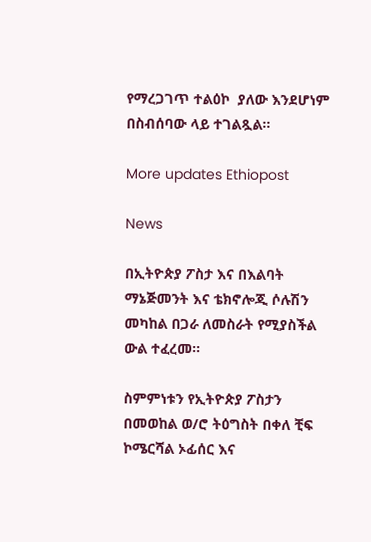የማረጋገጥ ተልዕኮ  ያለው እንደሆነም በስብሰባው ላይ ተገልጿል፡፡

More updates Ethiopost

News

በኢትዮጵያ ፖስታ እና በእልባት ማኔጅመንት እና ቴክኖሎጂ ሶሉሽን መካከል በጋራ ለመስራት የሚያስችል ውል ተፈረመ፡፡

ስምምነቱን የኢትዮጵያ ፖስታን በመወከል ወ/ሮ ትዕግስት በቀለ ቺፍ ኮሜርሻል ኦፊሰር እና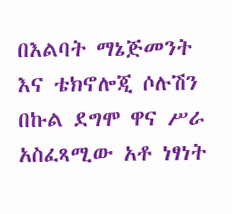በእልባት ማኔጅመንት እና ቴክኖሎጂ ሶሉሽን በኩል ደግሞ ዋና ሥራ አስፈጻሚው አቶ ነፃነት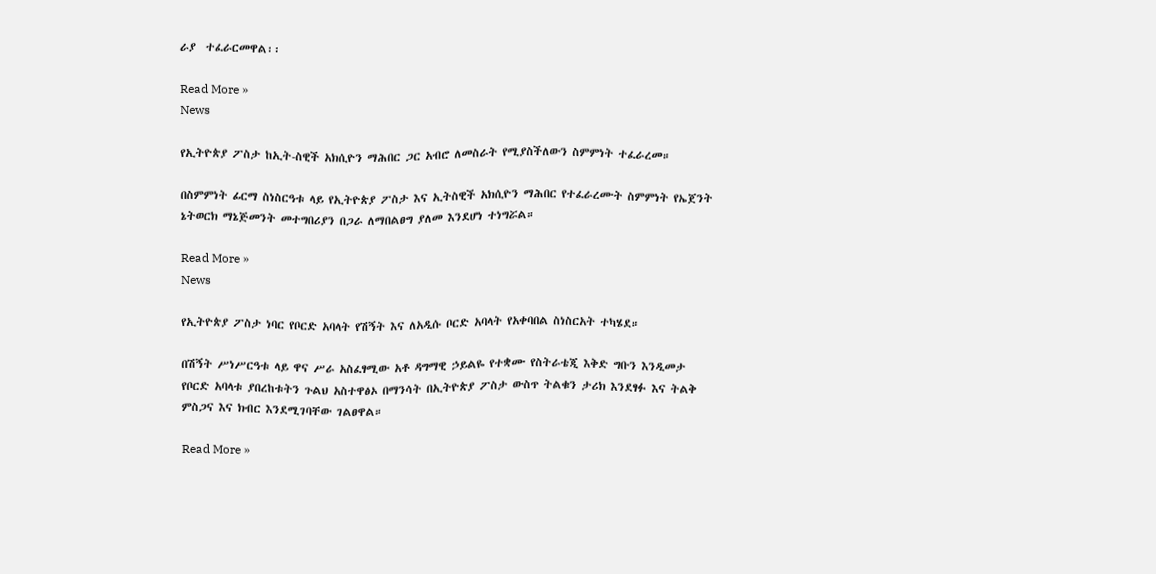ራያ  ተፈራርመዋል፡፡

Read More »
News

የኢትዮጵያ ፖስታ ከኢት-ስዊች አክሲዮን ማሕበር ጋር አብሮ ለመስራት የሚያስችለውን ስምምነት ተፈራረመ።

በስምምነት ፊርማ ስነስርዓቱ ላይ የኢትዮጵያ ፖስታ እና ኢትስዊች አክሲዮን ማሕበር የተፈራረሙት ስምምነት የኤጀንት ኔትወርክ ማኔጅመንት መተግበሪያን በጋራ ለማበልፀግ ያለመ እንደሆነ ተነግሯል።

Read More »
News

የኢትዮጵያ ፖስታ ነባር የቦርድ አባላት የሽኝት እና ለአዲሱ ቦርድ አባላት የአቀባበል ስነስርአት ተካሄደ።

በሽኝት ሥነሥርዓቱ ላይ ዋና ሥራ አስፈፃሚው አቶ ዳግማዊ ኃይልዬ የተቋሙ የስትራቴጂ እቅድ ግቡን እንዲመታ የቦርድ አባላቱ ያበረከቱትን ጉልህ አስተዋፅኦ በማንሳት በኢትዮጵያ ፖስታ ውስጥ ትልቁን ታሪክ እንደፃፉ እና ትልቅ ምስጋና እና ክብር እንደሚገባቸው ገልፀዋል።

Read More »